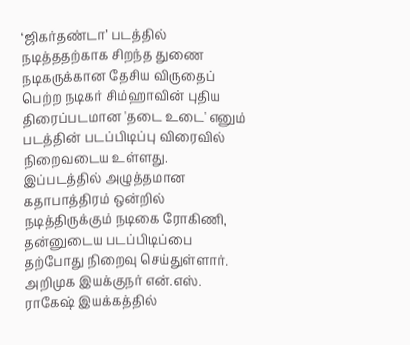‘ஜிகர்தண்டா’ படத்தில் நடித்ததற்காக சிறந்த துணை நடிகருக்கான தேசிய விருதைப் பெற்ற நடிகர் சிம்ஹாவின் புதிய திரைப்படமான 'தடை உடை' எனும் படத்தின் படப்பிடிப்பு விரைவில் நிறைவடைய உள்ளது. இப்படத்தில் அழுத்தமான கதாபாத்திரம் ஒன்றில் நடித்திருக்கும் நடிகை ரோகிணி, தன்னுடைய படப்பிடிப்பை தற்போது நிறைவு செய்துள்ளார்.
அறிமுக இயக்குநர் என்.எஸ். ராகேஷ் இயக்கத்தில்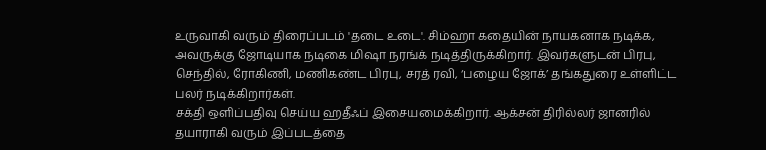உருவாகி வரும் திரைப்படம் 'தடை உடை'. சிம்ஹா கதையின் நாயகனாக நடிக்க, அவருக்கு ஜோடியாக நடிகை மிஷா நரங்க் நடித்திருக்கிறார். இவர்களுடன் பிரபு, செந்தில், ரோகிணி, மணிகண்ட பிரபு, சரத் ரவி, ‘பழைய ஜோக்’ தங்கதுரை உள்ளிட்ட பலர் நடிக்கிறார்கள்.
சக்தி ஒளிப்பதிவு செய்ய ஹதீஃப் இசையமைக்கிறார். ஆக்சன் திரில்லர் ஜானரில் தயாராகி வரும் இப்படத்தை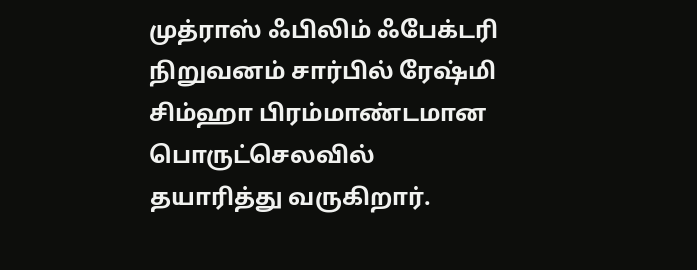முத்ராஸ் ஃபிலிம் ஃபேக்டரி நிறுவனம் சார்பில் ரேஷ்மி சிம்ஹா பிரம்மாண்டமான பொருட்செலவில் தயாரித்து வருகிறார்.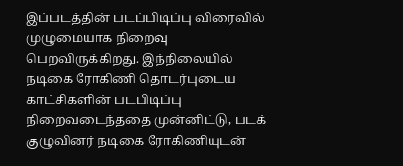இப்படத்தின் படப்பிடிப்பு விரைவில் முழுமையாக நிறைவு பெறவிருக்கிறது. இந்நிலையில் நடிகை ரோகிணி தொடர்புடைய காட்சிகளின் படபிடிப்பு நிறைவடைந்ததை முன்னிட்டு, படக் குழுவினர் நடிகை ரோகிணியுடன்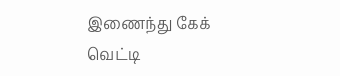இணைந்து கேக் வெட்டி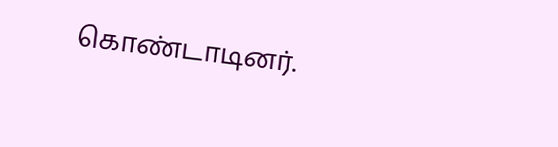கொண்டாடினர்.